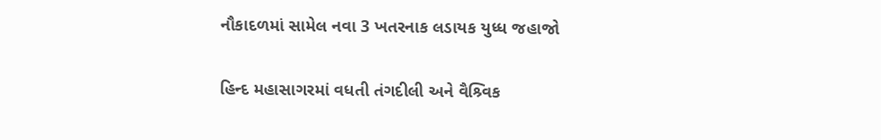નૌકાદળમાં સામેલ નવા 3 ખતરનાક લડાયક યુધ્ધ જહાજો

હિન્દ મહાસાગરમાં વધતી તંગદીલી અને વૈશ્ર્વિક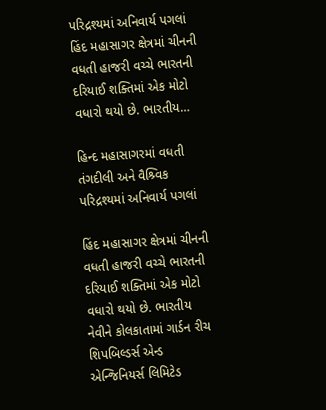પરિદ્રશ્યમાં અનિવાર્ય પગલાં હિંદ મહાસાગર ક્ષેત્રમાં ચીનની વધતી હાજરી વચ્ચે ભારતની દરિયાઈ શક્તિમાં એક મોટો વધારો થયો છે. ભારતીય…

હિન્દ મહાસાગરમાં વધતી તંગદીલી અને વૈશ્ર્વિક પરિદ્રશ્યમાં અનિવાર્ય પગલાં

હિંદ મહાસાગર ક્ષેત્રમાં ચીનની વધતી હાજરી વચ્ચે ભારતની દરિયાઈ શક્તિમાં એક મોટો વધારો થયો છે. ભારતીય નેવીને કોલકાતામાં ગાર્ડન રીચ શિપબિલ્ડર્સ એન્ડ એન્જિનિયર્સ લિમિટેડ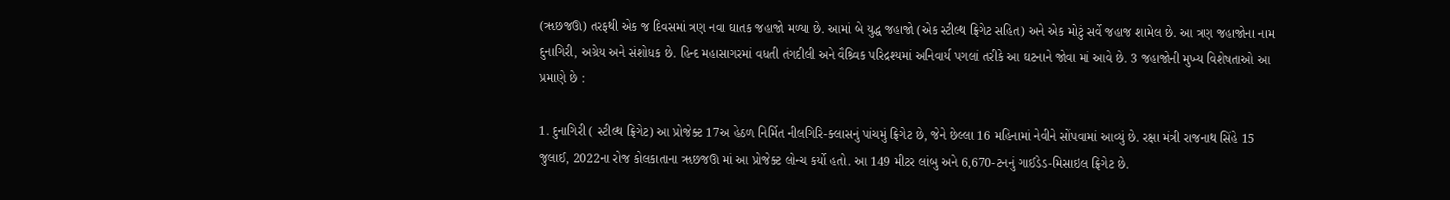(ૠછજઊ) તરફથી એક જ દિવસમાં ત્રણ નવા ઘાતક જહાજો મળ્યા છે. આમાં બે યુદ્ધ જહાજો (એક સ્ટીલ્થ ફ્રિગેટ સહિત) અને એક મોટું સર્વે જહાજ શામેલ છે. આ ત્રણ જહાજોના નામ દુનાગિરી, અગ્રેય અને સંશોધક છે. હિન્દ મહાસાગરમાં વધતી તંગદીલી અને વૈશ્ર્વિક પરિદ્રશ્યમાં અનિવાર્ય પગલાં તરીકે આ ઘટનાને જોવા માં આવે છે. 3 જહાજોની મુખ્ય વિશેષતાઓ આ પ્રમાણે છે :

1. દુનાગિરી ( સ્ટીલ્થ ફ્રિગેટ) આ પ્રોજેક્ટ 17અ હેઠળ નિર્મિત નીલગિરિ-ક્લાસનું પાંચમું ફ્રિગેટ છે, જેને છેલ્લા 16 મહિનામાં નેવીને સોંપવામાં આવ્યું છે. રક્ષા મંત્રી રાજનાથ સિંહે 15 જુલાઈ, 2022ના રોજ કોલકાતાના ૠછજઊ માં આ પ્રોજેક્ટ લોન્ચ કર્યો હતો. આ 149 મીટર લાંબુ અને 6,670-ટનનું ગાઈડેડ-મિસાઇલ ફ્રિગેટ છે.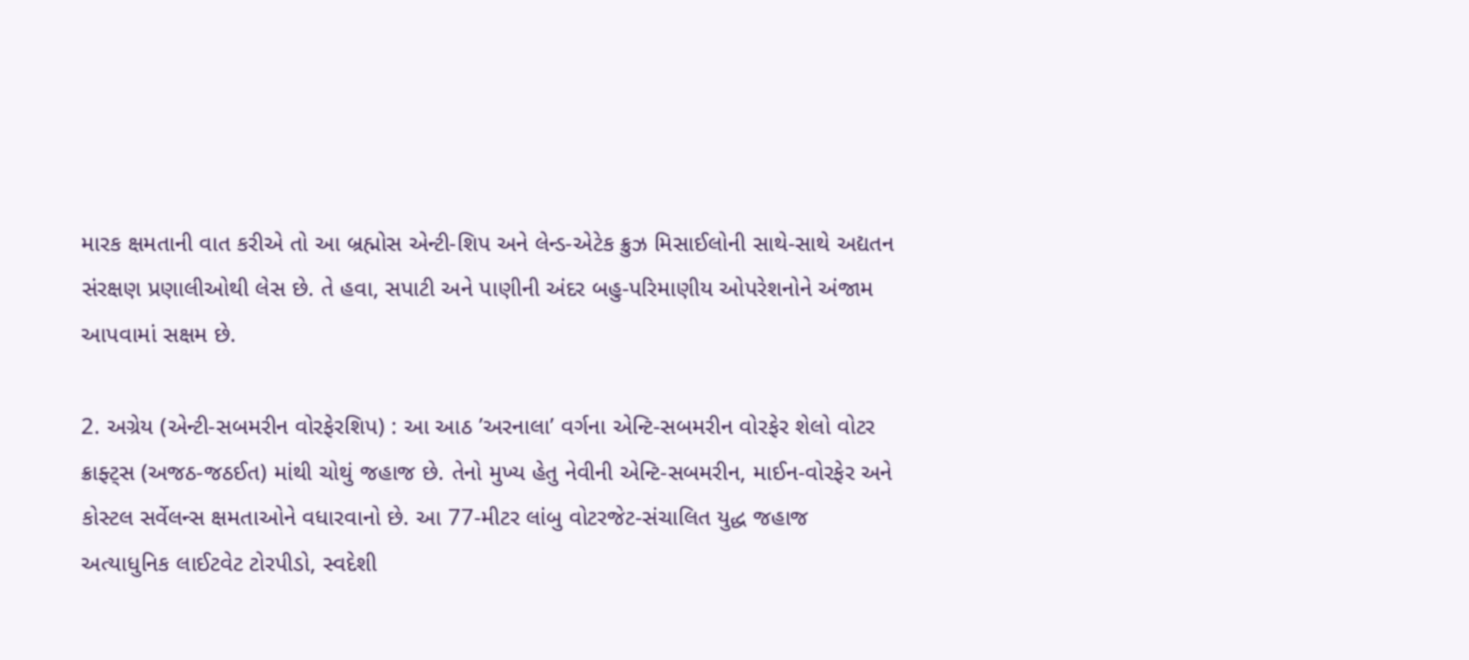મારક ક્ષમતાની વાત કરીએ તો આ બ્રહ્મોસ એન્ટી-શિપ અને લેન્ડ-એટેક ક્રુઝ મિસાઈલોની સાથે-સાથે અદ્યતન સંરક્ષણ પ્રણાલીઓથી લેસ છે. તે હવા, સપાટી અને પાણીની અંદર બહુ-પરિમાણીય ઓપરેશનોને અંજામ આપવામાં સક્ષમ છે.

2. અગ્રેય (એન્ટી-સબમરીન વોરફેરશિપ) : આ આઠ ’અરનાલા’ વર્ગના એન્ટિ-સબમરીન વોરફેર શેલો વોટર ક્રાફ્ટ્સ (અજઠ-જઠઈત) માંથી ચોથું જહાજ છે. તેનો મુખ્ય હેતુ નેવીની એન્ટિ-સબમરીન, માઈન-વોરફેર અને કોસ્ટલ સર્વેલન્સ ક્ષમતાઓને વધારવાનો છે. આ 77-મીટર લાંબુ વોટરજેટ-સંચાલિત યુદ્ધ જહાજ અત્યાધુનિક લાઈટવેટ ટોરપીડો, સ્વદેશી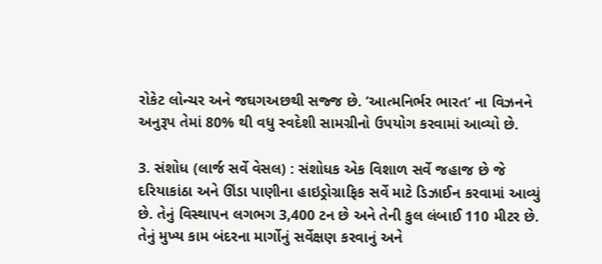રોકેટ લોન્ચર અને જઘગઅછથી સજ્જ છે. ’આત્મનિર્ભર ભારત’ ના વિઝનને અનુરૂપ તેમાં 80% થી વધુ સ્વદેશી સામગ્રીનો ઉપયોગ કરવામાં આવ્યો છે.

3. સંશોધ (લાર્જ સર્વે વેસલ) : સંશોધક એક વિશાળ સર્વે જહાજ છે જે દરિયાકાંઠા અને ઊંડા પાણીના હાઇડ્રોગ્રાફિક સર્વે માટે ડિઝાઈન કરવામાં આવ્યું છે. તેનું વિસ્થાપન લગભગ 3,400 ટન છે અને તેની કુલ લંબાઈ 110 મીટર છે. તેનું મુખ્ય કામ બંદરના માર્ગોનું સર્વેક્ષણ કરવાનું અને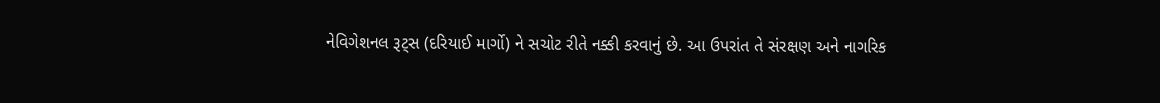નેવિગેશનલ રૂટ્સ (દરિયાઈ માર્ગો) ને સચોટ રીતે નક્કી કરવાનું છે. આ ઉપરાંત તે સંરક્ષણ અને નાગરિક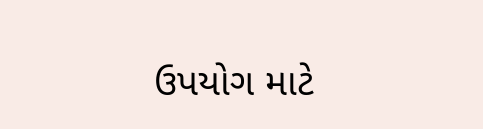ઉપયોગ માટે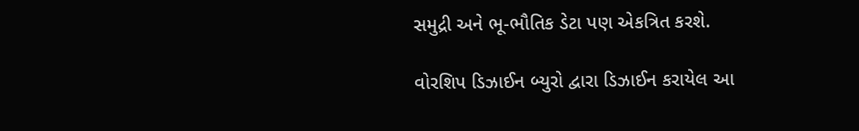સમુદ્રી અને ભૂ-ભૌતિક ડેટા પણ એકત્રિત કરશે.

વોરશિપ ડિઝાઈન બ્યુરો દ્વારા ડિઝાઈન કરાયેલ આ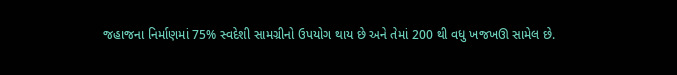જહાજના નિર્માણમાં 75% સ્વદેશી સામગ્રીનો ઉપયોગ થાય છે અને તેમાં 200 થી વધુ ખજખઊ સામેલ છે.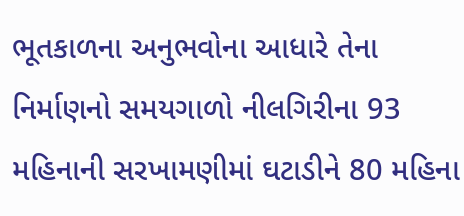ભૂતકાળના અનુભવોના આધારે તેના નિર્માણનો સમયગાળો નીલગિરીના 93 મહિનાની સરખામણીમાં ઘટાડીને 80 મહિના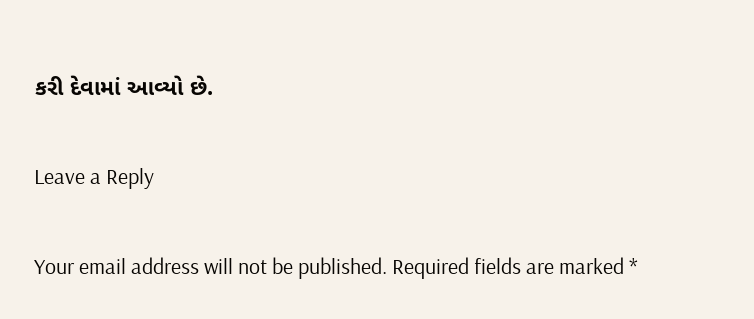કરી દેવામાં આવ્યો છે.

Leave a Reply

Your email address will not be published. Required fields are marked *